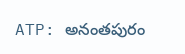ATP: అనంతపురం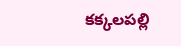కక్కలపల్లి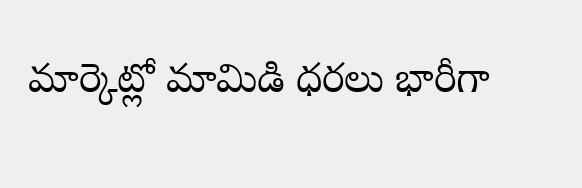మార్కెట్లో మామిడి ధరలు భారీగా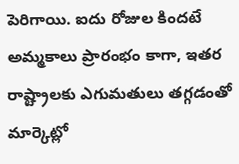పెరిగాయి. ఐదు రోజుల కిందటే అమ్మకాలు ప్రారంభం కాగా, ఇతర రాష్ట్రాలకు ఎగుమతులు తగ్గడంతో మార్కెట్లో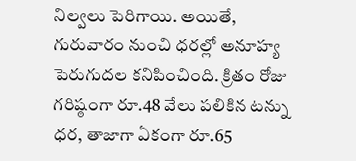నిల్వలు పెరిగాయి. అయితే, గురువారం నుంచి ధరల్లో అనూహ్య పెరుగుదల కనిపించింది. క్రితం రోజు గరిష్ఠంగా రూ.48 వేలు పలికిన టన్ను ధర, తాజాగా ఏకంగా రూ.65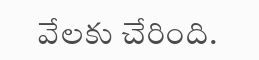వేలకు చేరింది.